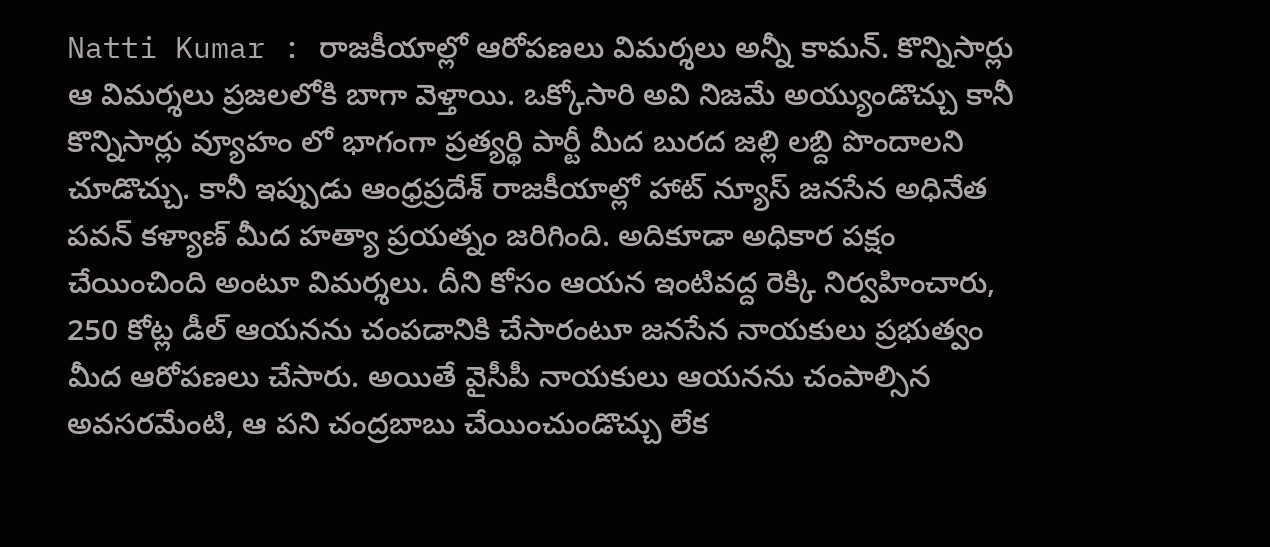Natti Kumar : రాజకీయాల్లో ఆరోపణలు విమర్శలు అన్నీ కామన్. కొన్నిసార్లు ఆ విమర్శలు ప్రజలలోకి బాగా వెళ్తాయి. ఒక్కోసారి అవి నిజమే అయ్యుండొచ్చు కానీ కొన్నిసార్లు వ్యూహం లో భాగంగా ప్రత్యర్థి పార్టీ మీద బురద జల్లి లబ్ది పొందాలని చూడొచ్చు. కానీ ఇప్పుడు ఆంధ్రప్రదేశ్ రాజకీయాల్లో హాట్ న్యూస్ జనసేన అధినేత పవన్ కళ్యాణ్ మీద హత్యా ప్రయత్నం జరిగింది. అదికూడా అధికార పక్షం చేయించింది అంటూ విమర్శలు. దీని కోసం ఆయన ఇంటివద్ద రెక్కి నిర్వహించారు, 250 కోట్ల డీల్ ఆయనను చంపడానికి చేసారంటూ జనసేన నాయకులు ప్రభుత్వం మీద ఆరోపణలు చేసారు. అయితే వైసీపీ నాయకులు ఆయనను చంపాల్సిన అవసరమేంటి, ఆ పని చంద్రబాబు చేయించుండొచ్చు లేక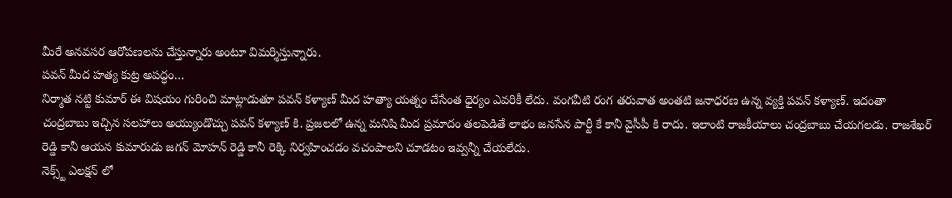మీరే అనవసర ఆరోపణలను చేస్తున్నారు అంటూ విమర్శిస్తున్నారు.
పవన్ మీద హత్య కుట్ర అపద్ధం…
నిర్మాత నట్టి కుమార్ ఈ విషయం గురించి మాట్లాడుతూ పవన్ కళ్యాణ్ మీద హత్యా యత్నం చేసేంత ధైర్యం ఎవరికీ లేదు. వంగవీటి రంగ తరువాత అంతటి జనాధరణ ఉన్న వ్యక్తి పవన్ కళ్యాణ్. ఇదంతా చంద్రబాబు ఇచ్చిన సలహాలు అయ్యుండొచ్చు పవన్ కళ్యాణ్ కి. ప్రజలలో ఉన్న మనిషి మీద ప్రమాదం తలపెడితే లాభం జనసేన పార్టీ కే కానీ వైసీపీ కి రాదు. ఇలాంటి రాజకీయాలు చంద్రబాబు చేయగలడు. రాజశేఖర్ రెడ్డి కానీ ఆయన కుమారుడు జగన్ మోహన్ రెడ్డి కానీ రెక్కి నిర్వహించడం వచంపాలని చూడటం ఇవ్వన్నీ చేయలేదు.
నెక్స్ట్ ఎలక్షన్ లో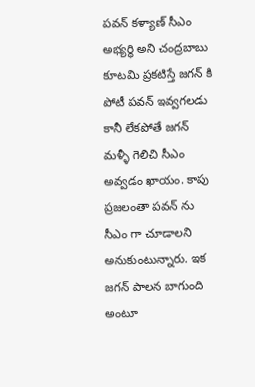పవన్ కళ్యాణ్ సీఎం అభ్యర్థి అని చంద్రబాబు కూటమి ప్రకటిస్తే జగన్ కి పోటీ పవన్ ఇవ్వగలడు కానీ లేకపోతే జగన్ మళ్ళీ గెలిచి సీఎం అవ్వడం ఖాయం. కాపు ప్రజలంతా పవన్ ను సీఎం గా చూడాలని అనుకుంటున్నారు. ఇక జగన్ పాలన బాగుంది అంటూ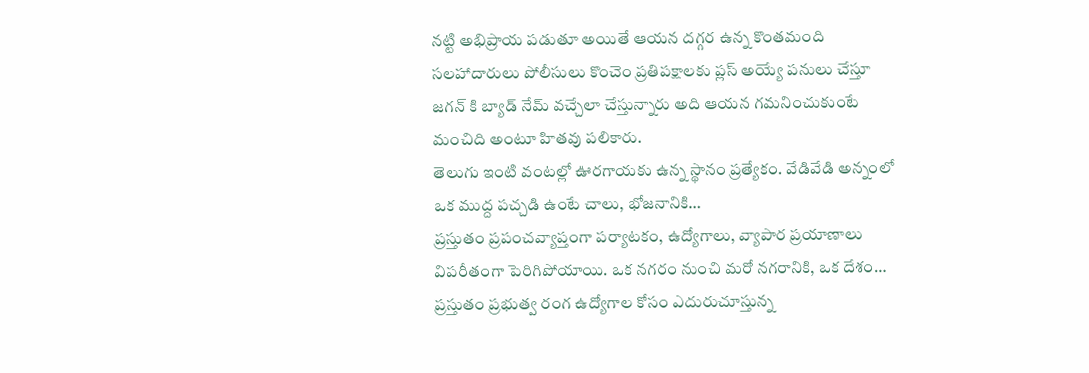నట్టి అభిప్రాయ పడుతూ అయితే ఆయన దగ్గర ఉన్న కొంతమంది సలహాదారులు పోలీసులు కొంచెం ప్రతిపక్షాలకు ప్లస్ అయ్యే పనులు చేస్తూ జగన్ కి బ్యాడ్ నేమ్ వచ్చేలా చేస్తున్నారు అది ఆయన గమనించుకుంటే మంచిది అంటూ హితవు పలికారు.
తెలుగు ఇంటి వంటల్లో ఊరగాయకు ఉన్న స్థానం ప్రత్యేకం. వేడివేడి అన్నంలో ఒక ముద్ద పచ్చడి ఉంటే చాలు, భోజనానికి…
ప్రస్తుతం ప్రపంచవ్యాప్తంగా పర్యాటకం, ఉద్యోగాలు, వ్యాపార ప్రయాణాలు విపరీతంగా పెరిగిపోయాయి. ఒక నగరం నుంచి మరో నగరానికి, ఒక దేశం…
ప్రస్తుతం ప్రభుత్వ రంగ ఉద్యోగాల కోసం ఎదురుచూస్తున్న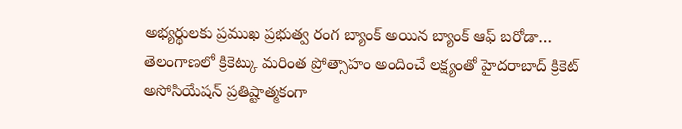అభ్యర్థులకు ప్రముఖ ప్రభుత్వ రంగ బ్యాంక్ అయిన బ్యాంక్ ఆఫ్ బరోడా…
తెలంగాణలో క్రికెట్కు మరింత ప్రోత్సాహం అందించే లక్ష్యంతో హైదరాబాద్ క్రికెట్ అసోసియేషన్ ప్రతిష్టాత్మకంగా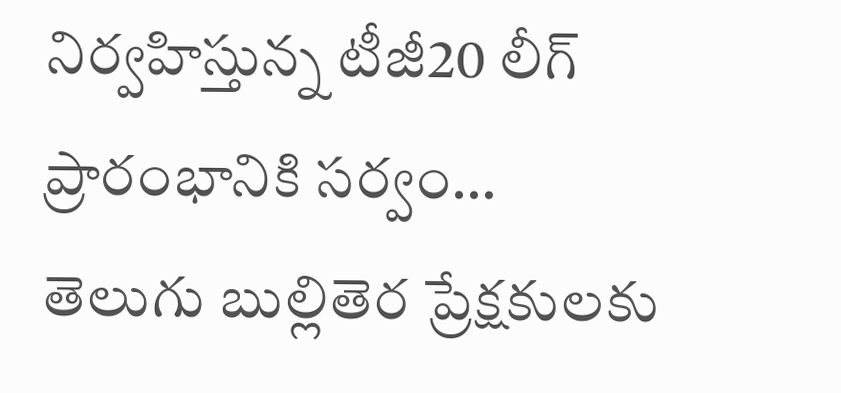నిర్వహిస్తున్న టీజీ20 లీగ్ ప్రారంభానికి సర్వం…
తెలుగు బుల్లితెర ప్రేక్షకులకు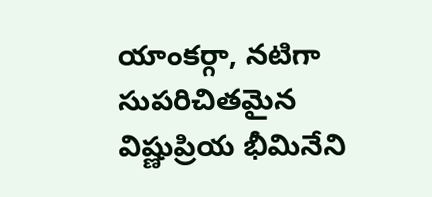యాంకర్గా, నటిగా సుపరిచితమైన విష్ణుప్రియ భీమినేని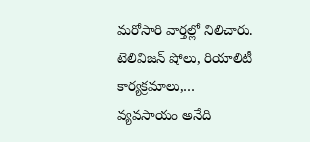మరోసారి వార్తల్లో నిలిచారు. టెలివిజన్ షోలు, రియాలిటీ కార్యక్రమాలు,…
వ్యవసాయం అనేది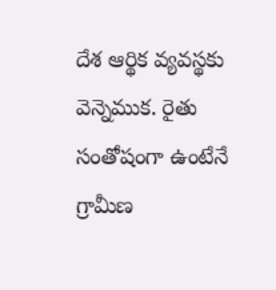దేశ ఆర్థిక వ్యవస్థకు వెన్నెముక. రైతు సంతోషంగా ఉంటేనే గ్రామీణ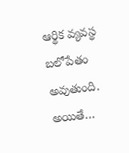ఆర్థిక వ్యవస్థ బలోపేతం అవుతుంది. అయితే…